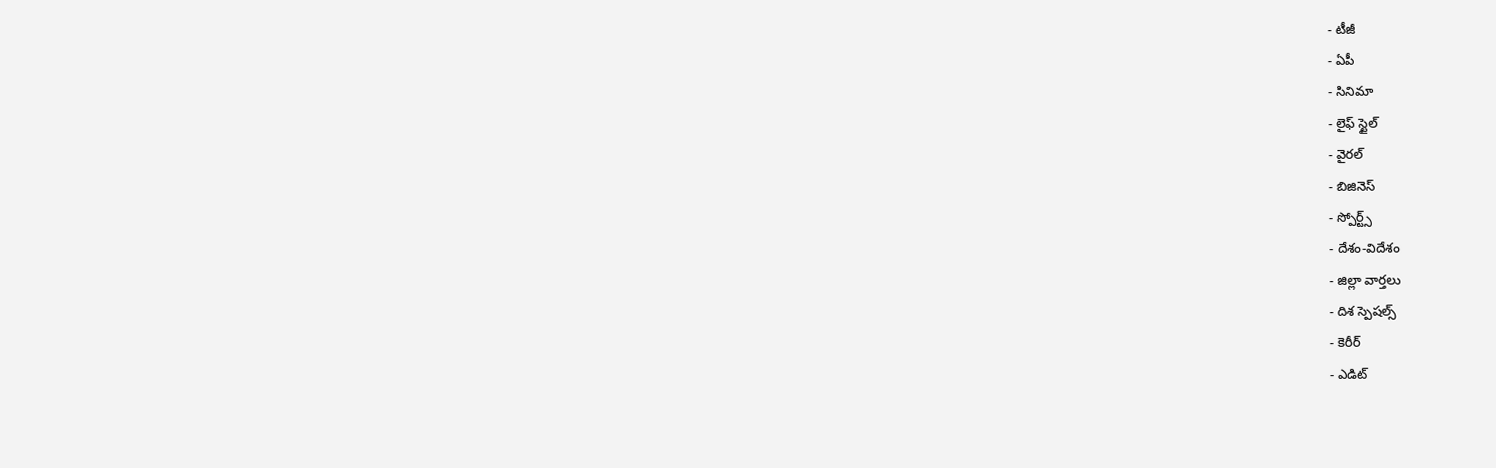- టీజీ
- ఏపీ
- సినిమా
- లైఫ్ స్టైల్
- వైరల్
- బిజినెస్
- స్పోర్ట్స్
- దేశం-విదేశం
- జిల్లా వార్తలు
- దిశ స్పెషల్స్
- కెరీర్
- ఎడిట్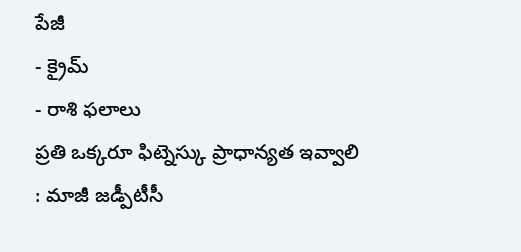పేజీ
- క్రైమ్
- రాశి ఫలాలు
ప్రతి ఒక్కరూ ఫిట్నెస్కు ప్రాధాన్యత ఇవ్వాలి : మాజీ జడ్పీటీసీ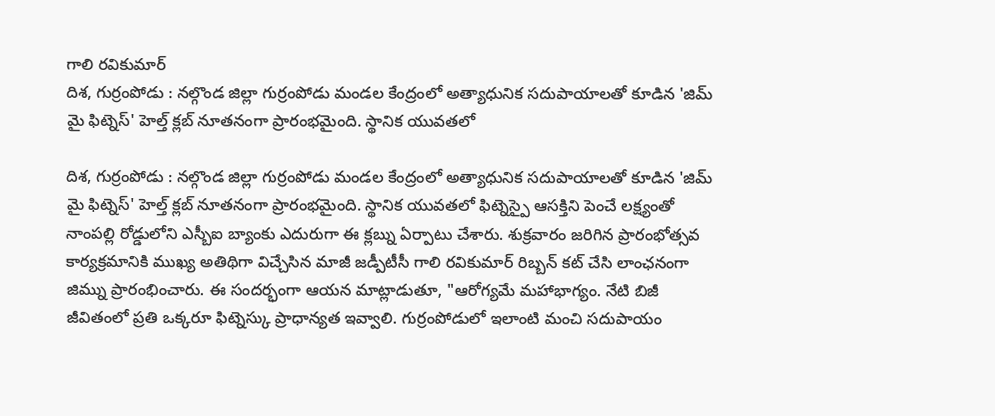గాలి రవికుమార్
దిశ, గుర్రంపోడు : నల్గొండ జిల్లా గుర్రంపోడు మండల కేంద్రంలో అత్యాధునిక సదుపాయాలతో కూడిన 'జిమ్ మై ఫిట్నెస్' హెల్త్ క్లబ్ నూతనంగా ప్రారంభమైంది. స్థానిక యువతలో

దిశ, గుర్రంపోడు : నల్గొండ జిల్లా గుర్రంపోడు మండల కేంద్రంలో అత్యాధునిక సదుపాయాలతో కూడిన 'జిమ్ మై ఫిట్నెస్' హెల్త్ క్లబ్ నూతనంగా ప్రారంభమైంది. స్థానిక యువతలో ఫిట్నెస్పై ఆసక్తిని పెంచే లక్ష్యంతో నాంపల్లి రోడ్డులోని ఎస్బీఐ బ్యాంకు ఎదురుగా ఈ క్లబ్ను ఏర్పాటు చేశారు. శుక్రవారం జరిగిన ప్రారంభోత్సవ కార్యక్రమానికి ముఖ్య అతిథిగా విచ్చేసిన మాజీ జడ్పీటీసీ గాలి రవికుమార్ రిబ్బన్ కట్ చేసి లాంఛనంగా జిమ్ను ప్రారంభించారు. ఈ సందర్భంగా ఆయన మాట్లాడుతూ, "ఆరోగ్యమే మహాభాగ్యం. నేటి బిజీ జీవితంలో ప్రతి ఒక్కరూ ఫిట్నెస్కు ప్రాధాన్యత ఇవ్వాలి. గుర్రంపోడులో ఇలాంటి మంచి సదుపాయం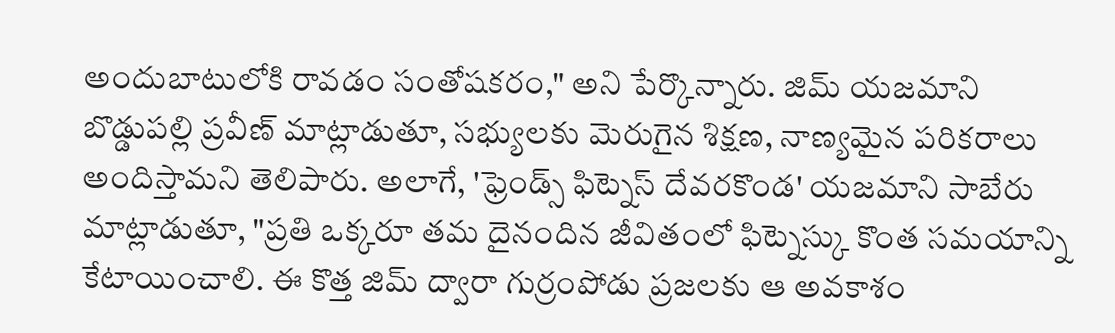అందుబాటులోకి రావడం సంతోషకరం," అని పేర్కొన్నారు. జిమ్ యజమాని బొడ్డుపల్లి ప్రవీణ్ మాట్లాడుతూ, సభ్యులకు మెరుగైన శిక్షణ, నాణ్యమైన పరికరాలు అందిస్తామని తెలిపారు. అలాగే, 'ఫ్రెండ్స్ ఫిట్నెస్ దేవరకొండ' యజమాని సాబేరు మాట్లాడుతూ, "ప్రతి ఒక్కరూ తమ దైనందిన జీవితంలో ఫిట్నెస్కు కొంత సమయాన్ని కేటాయించాలి. ఈ కొత్త జిమ్ ద్వారా గుర్రంపోడు ప్రజలకు ఆ అవకాశం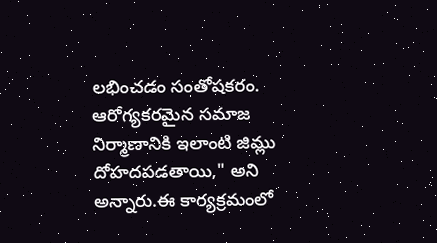లభించడం సంతోషకరం. ఆరోగ్యకరమైన సమాజ నిర్మాణానికి ఇలాంటి జిమ్లు దోహదపడతాయి," అని అన్నారు.ఈ కార్యక్రమంలో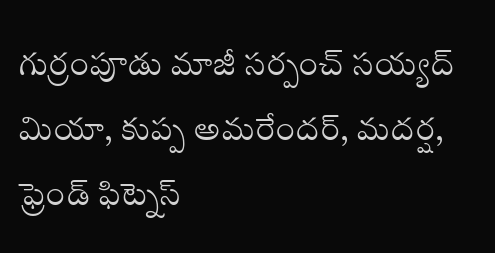గుర్రంపూడు మాజీ సర్పంచ్ సయ్యద్ మియా, కుప్ప అమరేందర్, మదర్ష, ఫ్రెండ్ ఫిట్నెస్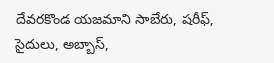దేవరకొండ యజమాని సాబేరు, షరీఫ్, సైదులు, అబ్బాస్,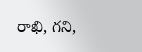రాఖి, గని,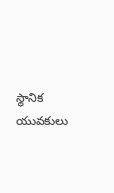స్థానిక యువకులు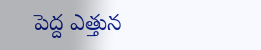పెద్ద ఎత్తున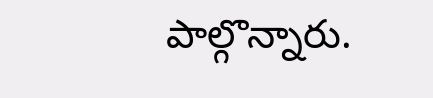పాల్గొన్నారు.